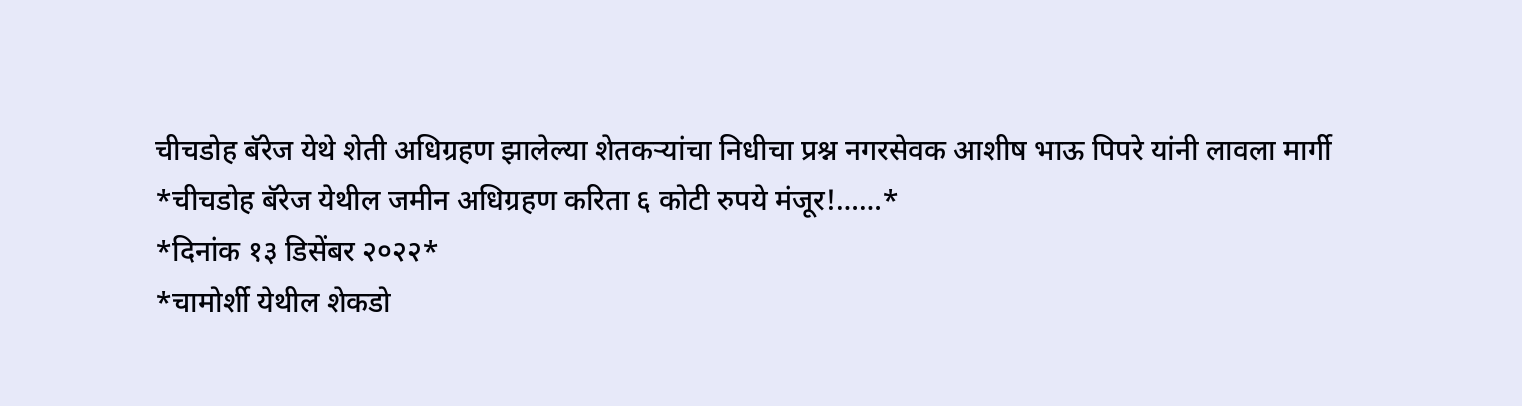चीचडोह बॅरेज येथे शेती अधिग्रहण झालेल्या शेतकऱ्यांचा निधीचा प्रश्न नगरसेवक आशीष भाऊ पिपरे यांनी लावला मार्गी
*चीचडोह बॅरेज येथील जमीन अधिग्रहण करिता ६ कोटी रुपये मंजूर!……*
*दिनांक १३ डिसेंबर २०२२*
*चामोर्शी येथील शेकडो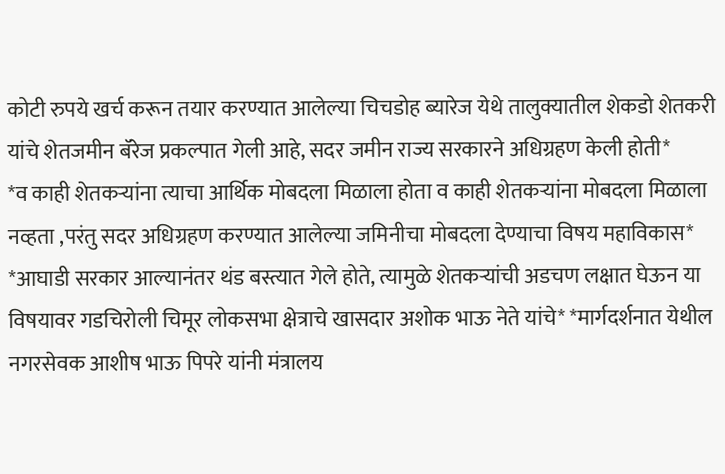कोटी रुपये खर्च करून तयार करण्यात आलेल्या चिचडोह ब्यारेज येथे तालुक्यातील शेकडो शेतकरी यांचे शेतजमीन बॅरेज प्रकल्पात गेली आहे, सदर जमीन राज्य सरकारने अधिग्रहण केली होती*
*व काही शेतकऱ्यांना त्याचा आर्थिक मोबदला मिळाला होता व काही शेतकऱ्यांना मोबदला मिळाला नव्हता ,परंतु सदर अधिग्रहण करण्यात आलेल्या जमिनीचा मोबदला देण्याचा विषय महाविकास*
*आघाडी सरकार आल्यानंतर थंड बस्त्यात गेले होते, त्यामुळे शेतकऱ्यांची अडचण लक्षात घेऊन या विषयावर गडचिरोली चिमूर लोकसभा क्षेत्राचे खासदार अशोक भाऊ नेते यांचे* *मार्गदर्शनात येथील नगरसेवक आशीष भाऊ पिपरे यांनी मंत्रालय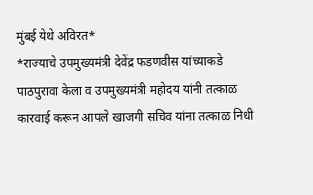मुंबई येथे अविरत*
*राज्याचे उपमुख्यमंत्री देवेंद्र फडणवीस यांच्याकडे पाठपुरावा केला व उपमुख्यमंत्री महोदय यांनी तत्काळ कारवाई करून आपले खाजगी सचिव यांना तत्काळ निधी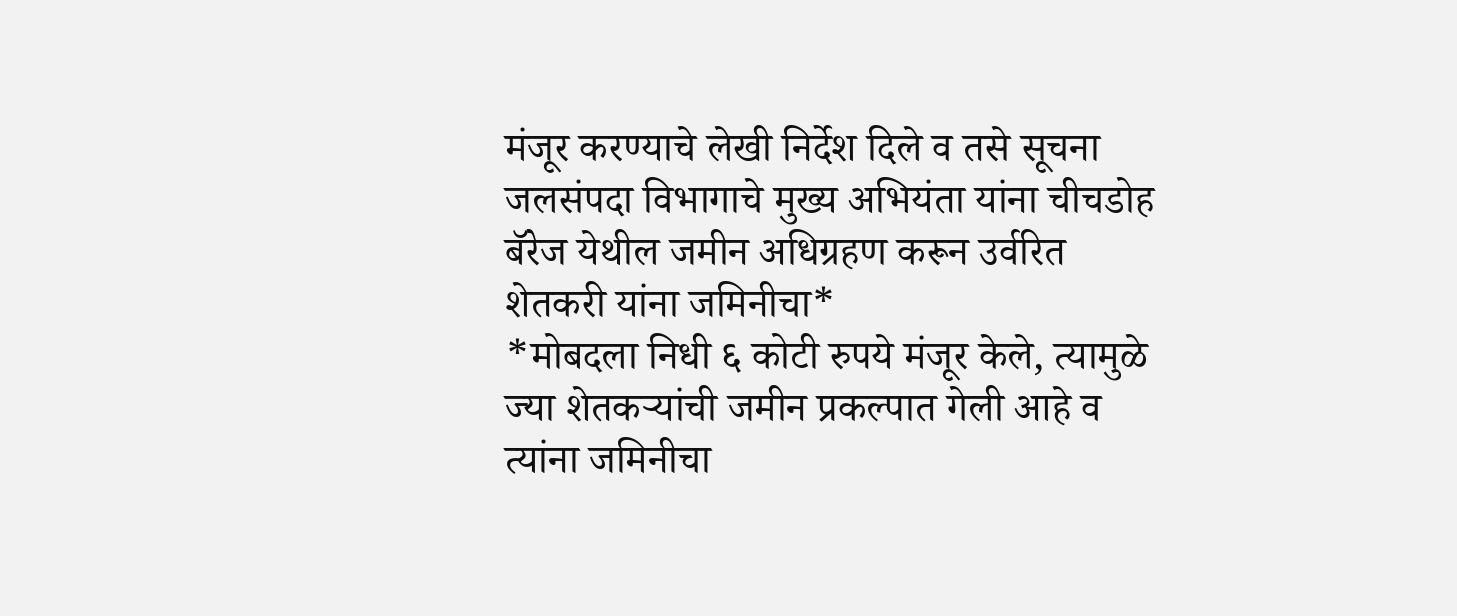मंजूर करण्याचे लेखी निर्देश दिले व तसे सूचना जलसंपदा विभागाचे मुख्य अभियंता यांना चीचडोह बॅरेज येथील जमीन अधिग्रहण करून उर्वरित शेतकरी यांना जमिनीचा*
*मोबदला निधी ६ कोटी रुपये मंजूर केले, त्यामुळे ज्या शेतकऱ्यांची जमीन प्रकल्पात गेली आहे व त्यांना जमिनीचा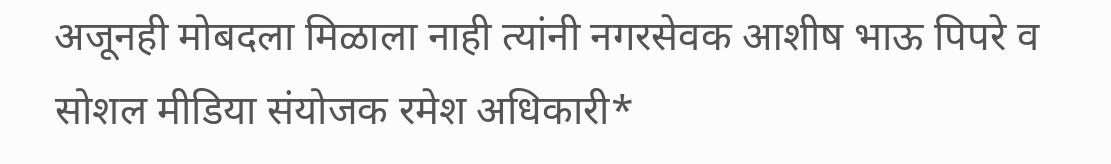अजूनही मोबदला मिळाला नाही त्यांनी नगरसेवक आशीष भाऊ पिपरे व सोशल मीडिया संयोजक रमेश अधिकारी*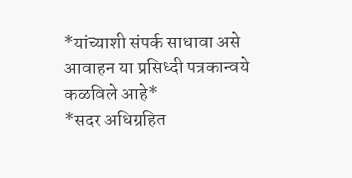*यांच्याशी संपर्क साधावा असे आवाहन या प्रसिध्दी पत्रकान्वये कळविले आहे*
*सदर अधिग्रहित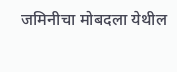जमिनीचा मोबदला येथील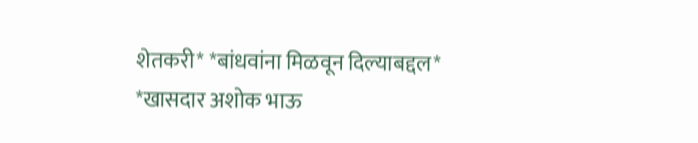शेतकरी* *बांधवांना मिळवून दिल्याबद्दल*
*खासदार अशोक भाऊ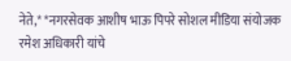नेते,* *नगरसेवक आशीष भाऊ पिपरे सोशल मीडिया संयोजक रमेश अधिकारी यांचे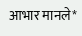आभार मानले*